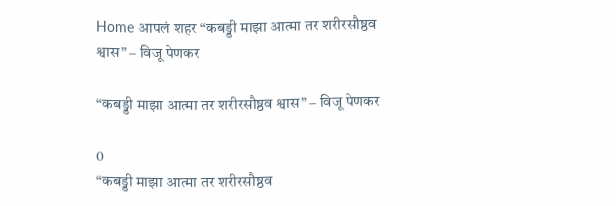Home आपलं शहर “कबड्डी माझा आत्मा तर शरीरसौष्ठव श्वास” – विजू पेणकर

“कबड्डी माझा आत्मा तर शरीरसौष्ठव श्वास” – विजू पेणकर

0
“कबड्डी माझा आत्मा तर शरीरसौष्ठव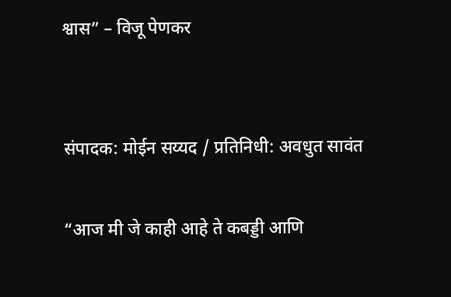श्वास” – विजू पेणकर


संपादक: मोईन सय्यद / प्रतिनिधी: अवधुत सावंत

“आज मी जे काही आहे ते कबड्डी आणि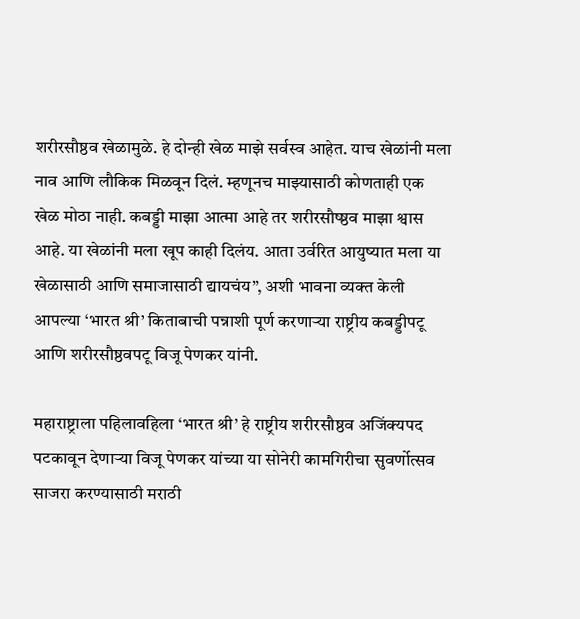शरीरसौष्ठव खेळामुळे. हे दोन्ही खेळ माझे सर्वस्व आहेत. याच खेळांनी मला नाव आणि लौकिक मिळवून दिलं. म्हणूनच माझ्यासाठी कोणताही एक खेळ मोठा नाही. कबड्डी माझा आत्मा आहे तर शरीरसौष्ष्ठव माझा श्वास आहे. या खेळांनी मला खूप काही दिलंय. आता उर्वरित आयुष्यात मला या खेळासाठी आणि समाजासाठी द्यायचंय”, अशी भावना व्यक्त केली आपल्या ‘भारत श्री’ किताबाची पन्नाशी पूर्ण करणाऱ्या राष्ट्रीय कबड्डीपटू आणि शरीरसौष्ठवपटू विजू पेणकर यांनी.

महाराष्ट्राला पहिलावहिला ‘भारत श्री’ हे राष्ट्रीय शरीरसौष्ठव अजिंक्यपद पटकावून देणाऱ्या विजू पेणकर यांच्या या सोनेरी कामगिरीचा सुवर्णोत्सव साजरा करण्यासाठी मराठी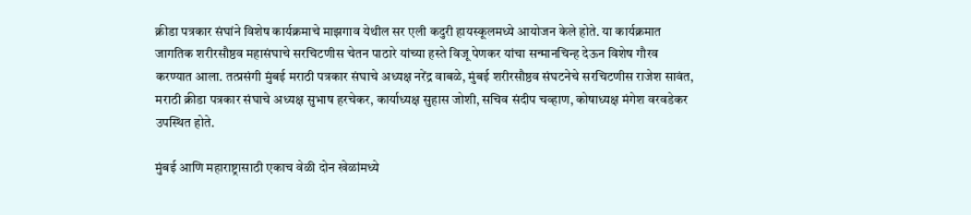क्रीडा पत्रकार संघांने विशेष कार्यक्रमाचे माझगाव येथील सर एली कदुरी हायस्कूलमध्ये आयोजन केले होते. या कार्यक्रमात जागतिक शरीरसौष्ठव महासंघाचे सरचिटणीस चेतन पाठारे यांच्या हस्ते विजू पेणकर यांचा सन्मानचिन्ह देऊन विशेष गौरव करण्यात आला. तत्प्रसंगी मुंबई मराठी पत्रकार संघाचे अध्यक्ष नरेंद्र वाबळे, मुंबई शरीरसौष्ठव संघटनेचे सरचिटणीस राजेश सावंत, मराठी क्रीडा पत्रकार संघाचे अध्यक्ष सुभाष हरचेकर, कार्याध्यक्ष सुहास जोशी, सचिव संदीप चव्हाण, कोषाध्यक्ष मंगेश वरवडेकर उपस्थित होते.

मुंबई आणि महाराष्ट्रासाठी एकाच वेळी दोन खेळांमध्ये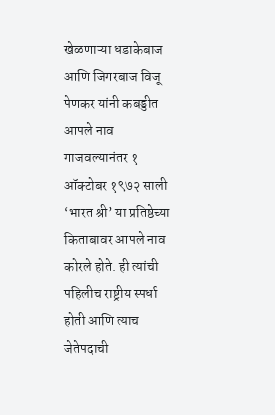खेळणाऱ्या धडाकेबाज आणि जिगरबाज विजू पेणकर यांनी कबड्डीत आपले नाव गाजवल्यानंतर १ ऑक्टोबर १९७२ साली ‘भारत श्री’ या प्रतिष्ठेच्या किताबावर आपले नाव कोरले होते. ही त्यांची पहिलीच राष्ट्रीय स्पर्धा होती आणि त्याच जेतेपदाची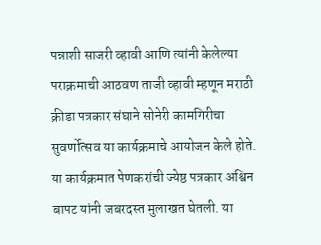पन्नाशी साजरी व्हावी आणि त्यांनी केलेल्या पराक्रमाची आठवण ताजी व्हावी म्हणून मराठी क्रीडा पत्रकार संघाने सोनेरी कामगिरीचा सुवर्णोत्सव या कार्यक्रमाचे आयोजन केले होते. या कार्यक्रमात पेणकरांची ज्येष्ठ पत्रकार अश्विन बापट यांनी जबरदस्त मुलाखत घेतली. या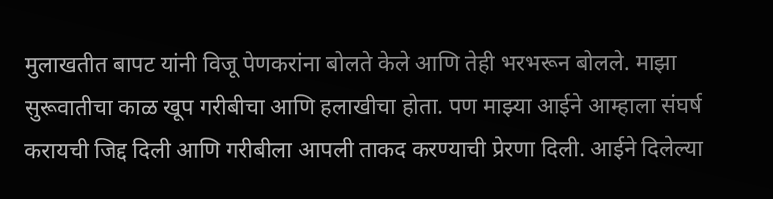मुलाखतीत बापट यांनी विजू पेणकरांना बोलते केले आणि तेही भरभरून बोलले. माझा सुरूवातीचा काळ खूप गरीबीचा आणि हलाखीचा होता. पण माझ्या आईने आम्हाला संघर्ष करायची जिद्द दिली आणि गरीबीला आपली ताकद करण्याची प्रेरणा दिली. आईने दिलेल्या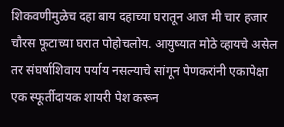शिकवणीमुळेच दहा बाय दहाच्या घरातून आज मी चार हजार चौरस फूटाच्या घरात पोहोचलोय. आयुष्यात मोठे व्हायचे असेल तर संघर्षाशिवाय पर्याय नसल्याचे सांगून पेणकरांनी एकापेक्षा एक स्फूर्तीदायक शायरी पेश करून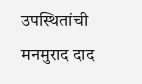उपस्थितांची मनमुराद दाद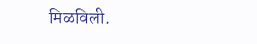मिळविली.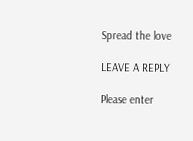Spread the love

LEAVE A REPLY

Please enter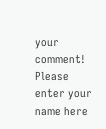your comment!
Please enter your name here